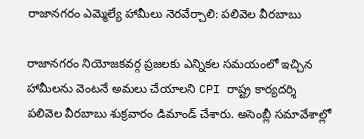రాజానగరం ఎమ్మెల్యే హామీలు నెరవేర్చాలి: పలివెల వీరబాబు

రాజానగరం నియోజకవర్గ ప్రజలకు ఎన్నికల సమయంలో ఇచ్చిన హామీలను వెంటనే అమలు చేయాలని CPI రాష్ట్ర కార్యదర్శి పలివెల వీరబాబు శుక్రవారం డిమాండ్ చేశారు. అసెంబ్లీ సమావేశాల్లో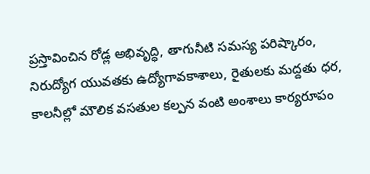ప్రస్తావించిన రోడ్ల అభివృద్ధి, తాగునీటి సమస్య పరిష్కారం, నిరుద్యోగ యువతకు ఉద్యోగావకాశాలు, రైతులకు మద్దతు ధర, కాలనీల్లో మౌలిక వసతుల కల్పన వంటి అంశాలు కార్యరూపం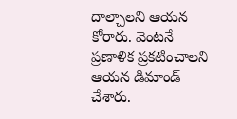దాల్చాలని ఆయన కోరారు. వెంటనే ప్రణాళిక ప్రకటించాలని ఆయన డిమాండ్ చేశారు.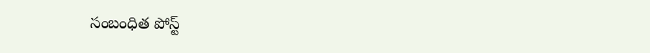సంబంధిత పోస్ట్